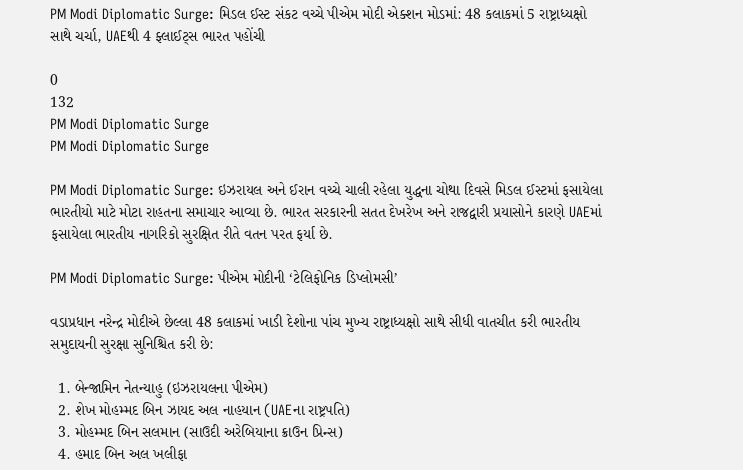PM Modi Diplomatic Surge: મિડલ ઈસ્ટ સંકટ વચ્ચે પીએમ મોદી એક્શન મોડમાં: 48 કલાકમાં 5 રાષ્ટ્રાધ્યક્ષો સાથે ચર્ચા, UAEથી 4 ફ્લાઈટ્સ ભારત પહોંચી

0
132
PM Modi Diplomatic Surge
PM Modi Diplomatic Surge

PM Modi Diplomatic Surge: ઇઝરાયલ અને ઈરાન વચ્ચે ચાલી રહેલા યુદ્ધના ચોથા દિવસે મિડલ ઈસ્ટમાં ફસાયેલા ભારતીયો માટે મોટા રાહતના સમાચાર આવ્યા છે. ભારત સરકારની સતત દેખરેખ અને રાજદ્વારી પ્રયાસોને કારણે UAEમાં ફસાયેલા ભારતીય નાગરિકો સુરક્ષિત રીતે વતન પરત ફર્યા છે.

PM Modi Diplomatic Surge: પીએમ મોદીની ‘ટેલિફોનિક ડિપ્લોમસી’

વડાપ્રધાન નરેન્દ્ર મોદીએ છેલ્લા 48 કલાકમાં ખાડી દેશોના પાંચ મુખ્ય રાષ્ટ્રાધ્યક્ષો સાથે સીધી વાતચીત કરી ભારતીય સમુદાયની સુરક્ષા સુનિશ્ચિત કરી છે:

  1. બેન્જામિન નેતન્યાહુ (ઇઝરાયલના પીએમ)
  2. શેખ મોહમ્મદ બિન ઝાયદ અલ નાહયાન (UAEના રાષ્ટ્રપતિ)
  3. મોહમ્મદ બિન સલમાન (સાઉદી અરેબિયાના ક્રાઉન પ્રિન્સ)
  4. હમાદ બિન અલ ખલીફા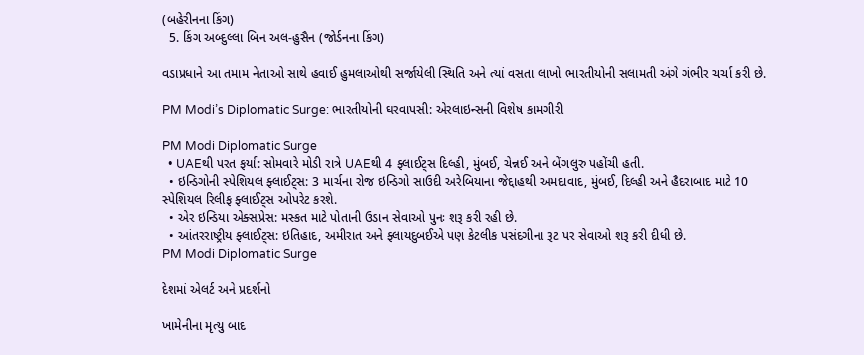(બહેરીનના કિંગ)
  5. કિંગ અબ્દુલ્લા બિન અલ-હુસૈન (જોર્ડનના કિંગ)

વડાપ્રધાને આ તમામ નેતાઓ સાથે હવાઈ હુમલાઓથી સર્જાયેલી સ્થિતિ અને ત્યાં વસતા લાખો ભારતીયોની સલામતી અંગે ગંભીર ચર્ચા કરી છે.

PM Modi’s Diplomatic Surge: ભારતીયોની ઘરવાપસી: એરલાઇન્સની વિશેષ કામગીરી

PM Modi Diplomatic Surge
  • UAEથી પરત ફર્યા: સોમવારે મોડી રાત્રે UAEથી 4 ફ્લાઈટ્સ દિલ્હી, મુંબઈ, ચેન્નઈ અને બેંગલુરુ પહોંચી હતી.
  • ઇન્ડિગોની સ્પેશિયલ ફ્લાઈટ્સ: 3 માર્ચના રોજ ઇન્ડિગો સાઉદી અરેબિયાના જેદ્દાહથી અમદાવાદ, મુંબઈ, દિલ્હી અને હૈદરાબાદ માટે 10 સ્પેશિયલ રિલીફ ફ્લાઈટ્સ ઓપરેટ કરશે.
  • એર ઇન્ડિયા એક્સપ્રેસ: મસ્કત માટે પોતાની ઉડાન સેવાઓ પુનઃ શરૂ કરી રહી છે.
  • આંતરરાષ્ટ્રીય ફ્લાઈટ્સ: ઇતિહાદ, અમીરાત અને ફ્લાયદુબઈએ પણ કેટલીક પસંદગીના રૂટ પર સેવાઓ શરૂ કરી દીધી છે.
PM Modi Diplomatic Surge

દેશમાં એલર્ટ અને પ્રદર્શનો

ખામેનીના મૃત્યુ બાદ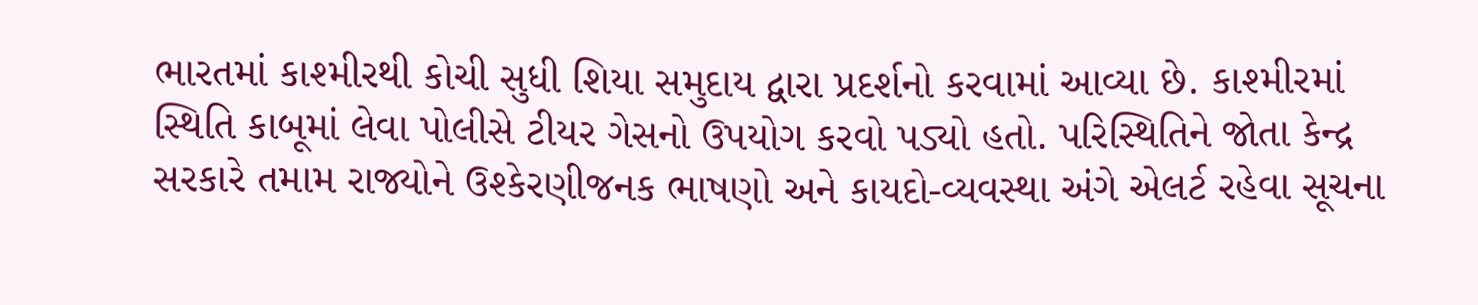ભારતમાં કાશ્મીરથી કોચી સુધી શિયા સમુદાય દ્વારા પ્રદર્શનો કરવામાં આવ્યા છે. કાશ્મીરમાં સ્થિતિ કાબૂમાં લેવા પોલીસે ટીયર ગેસનો ઉપયોગ કરવો પડ્યો હતો. પરિસ્થિતિને જોતા કેન્દ્ર સરકારે તમામ રાજ્યોને ઉશ્કેરણીજનક ભાષણો અને કાયદો-વ્યવસ્થા અંગે એલર્ટ રહેવા સૂચના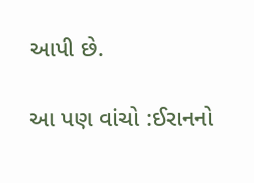આપી છે.

આ પણ વાંચો :ઈરાનનો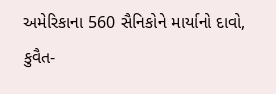અમેરિકાના 560 સૈનિકોને માર્યાનો દાવો, કુવૈત-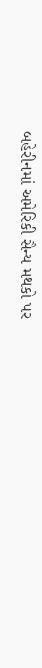બહેરીનમાં અમેરિકી સૈન્ય મથકો પર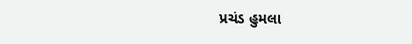પ્રચંડ હુમલા